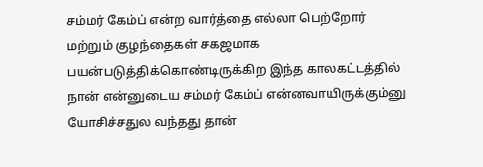சம்மர் கேம்ப் என்ற வார்த்தை எல்லா பெற்றோர் மற்றும் குழந்தைகள் சகஜமாக பயன்படுத்திக்கொண்டிருக்கிற இந்த காலகட்டத்தில் நான் என்னுடைய சம்மர் கேம்ப் என்னவாயிருக்கும்னு யோசிச்சதுல வந்தது தான்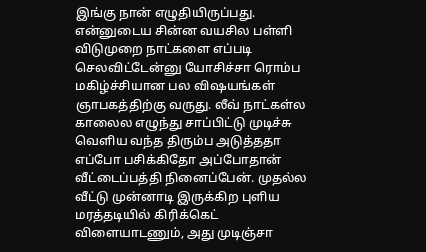இங்கு நான் எழுதியிருப்பது.
என்னுடைய சின்ன வயசில பள்ளி விடுமுறை நாட்களை எப்படி செலவிட்டேன்னு யோசிச்சா ரொம்ப மகிழ்ச்சியான பல விஷயங்கள் ஞாபகத்திற்கு வருது. லீவ் நாட்கள்ல காலைல எழுந்து சாப்பிட்டு முடிச்சு வெளிய வந்த திரும்ப அடுத்ததா எப்போ பசிக்கிதோ அப்போதான் வீட்டைப்பத்தி நினைப்பேன். முதல்ல வீட்டு முன்னாடி இருக்கிற புளிய மரத்தடியில் கிரிக்கெட் விளையாடணும், அது முடிஞ்சா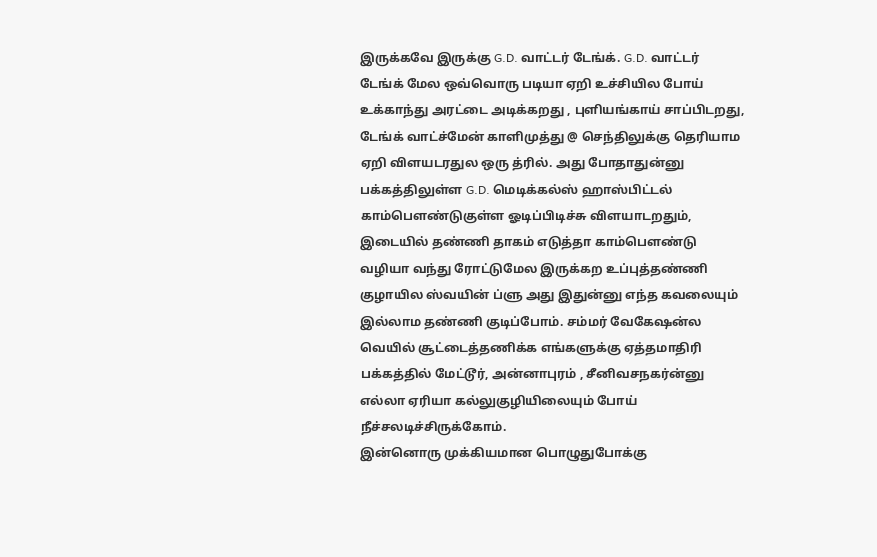இருக்கவே இருக்கு G.D. வாட்டர் டேங்க். G.D. வாட்டர் டேங்க் மேல ஒவ்வொரு படியா ஏறி உச்சியில போய் உக்காந்து அரட்டை அடிக்கறது , புளியங்காய் சாப்பிடறது, டேங்க் வாட்ச்மேன் காளிமுத்து @ செந்திலுக்கு தெரியாம ஏறி விளயடரதுல ஒரு த்ரில். அது போதாதுன்னு பக்கத்திலுள்ள G.D. மெடிக்கல்ஸ் ஹாஸ்பிட்டல் காம்பௌண்டுகுள்ள ஓடிப்பிடிச்சு விளயாடறதும், இடையில் தண்ணி தாகம் எடுத்தா காம்பௌண்டு வழியா வந்து ரோட்டுமேல இருக்கற உப்புத்தண்ணி குழாயில ஸ்வயின் ப்ளு அது இதுன்னு எந்த கவலையும் இல்லாம தண்ணி குடிப்போம். சம்மர் வேகேஷன்ல வெயில் சூட்டைத்தணிக்க எங்களுக்கு ஏத்தமாதிரி பக்கத்தில் மேட்டூர், அன்னாபுரம் , சீனிவசநகர்ன்னு எல்லா ஏரியா கல்லுகுழியிலையும் போய் நீச்சலடிச்சிருக்கோம்.
இன்னொரு முக்கியமான பொழுதுபோக்கு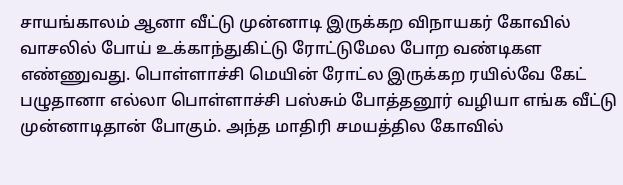சாயங்காலம் ஆனா வீட்டு முன்னாடி இருக்கற விநாயகர் கோவில் வாசலில் போய் உக்காந்துகிட்டு ரோட்டுமேல போற வண்டிகள எண்ணுவது. பொள்ளாச்சி மெயின் ரோட்ல இருக்கற ரயில்வே கேட் பழுதானா எல்லா பொள்ளாச்சி பஸ்சும் போத்தனூர் வழியா எங்க வீட்டு முன்னாடிதான் போகும். அந்த மாதிரி சமயத்தில கோவில்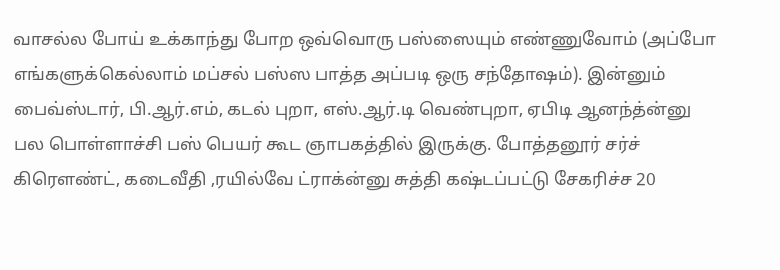வாசல்ல போய் உக்காந்து போற ஒவ்வொரு பஸ்ஸையும் எண்ணுவோம் (அப்போ எங்களுக்கெல்லாம் மப்சல் பஸ்ஸ பாத்த அப்படி ஒரு சந்தோஷம்). இன்னும் பைவ்ஸ்டார், பி.ஆர்.எம், கடல் புறா, எஸ்.ஆர்.டி வெண்புறா, ஏபிடி ஆனந்த்ன்னு பல பொள்ளாச்சி பஸ் பெயர் கூட ஞாபகத்தில் இருக்கு. போத்தனூர் சர்ச் கிரௌண்ட், கடைவீதி ,ரயில்வே ட்ராக்ன்னு சுத்தி கஷ்டப்பட்டு சேகரிச்ச 20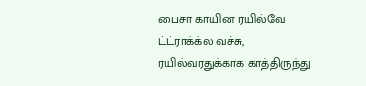பைசா காயின ரயில்வே ட்ட்ராக்க்ல வச்சு, ரயில்வரதுக்காக காத்திருந்து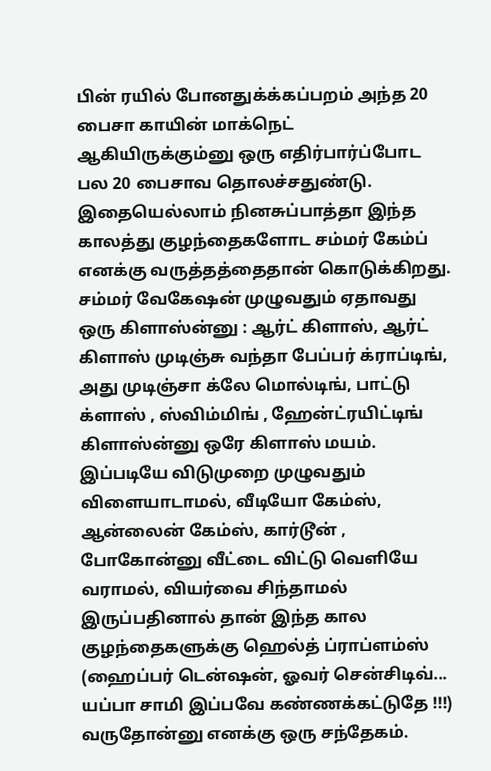பின் ரயில் போனதுக்க்கப்பறம் அந்த 20 பைசா காயின் மாக்நெட் ஆகியிருக்கும்னு ஒரு எதிர்பார்ப்போட பல 20 பைசாவ தொலச்சதுண்டு.
இதையெல்லாம் நினசுப்பாத்தா இந்த காலத்து குழந்தைகளோட சம்மர் கேம்ப் எனக்கு வருத்தத்தைதான் கொடுக்கிறது. சம்மர் வேகேஷன் முழுவதும் ஏதாவது ஒரு கிளாஸ்ன்னு : ஆர்ட் கிளாஸ், ஆர்ட் கிளாஸ் முடிஞ்சு வந்தா பேப்பர் க்ராப்டிங், அது முடிஞ்சா க்லே மொல்டிங், பாட்டு க்ளாஸ் , ஸ்விம்மிங் , ஹேன்ட்ரயிட்டிங் கிளாஸ்ன்னு ஒரே கிளாஸ் மயம். இப்படியே விடுமுறை முழுவதும் விளையாடாமல், வீடியோ கேம்ஸ், ஆன்லைன் கேம்ஸ், கார்டூன் , போகோன்னு வீட்டை விட்டு வெளியே வராமல், வியர்வை சிந்தாமல் இருப்பதினால் தான் இந்த கால குழந்தைகளுக்கு ஹெல்த் ப்ராப்ளம்ஸ் (ஹைப்பர் டென்ஷன், ஓவர் சென்சிடிவ்... யப்பா சாமி இப்பவே கண்ணக்கட்டுதே !!!) வருதோன்னு எனக்கு ஒரு சந்தேகம்.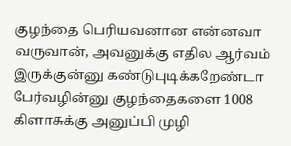குழந்தை பெரியவனான என்னவா வருவான், அவனுக்கு எதில ஆர்வம் இருக்குன்னு கண்டுபுடிக்கறேண்டா பேர்வழின்னு குழந்தைகளை 1008 கிளாசுக்கு அனுப்பி முழி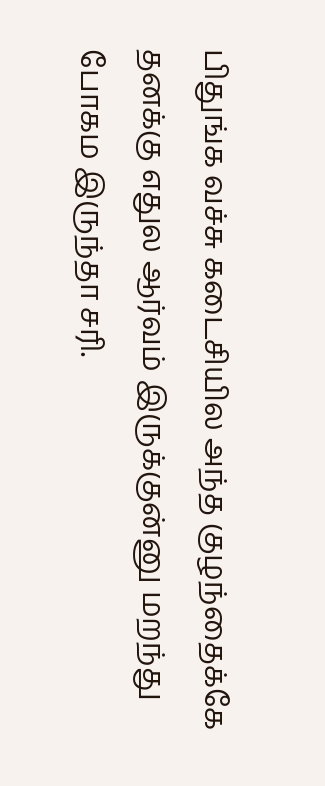பிதுங்க வச்சு கடைசியில அந்த குழந்தைக்கே தனக்கு எதுல ஆர்வம் இருக்குன்னு மறந்து போகம இருந்தா சரி.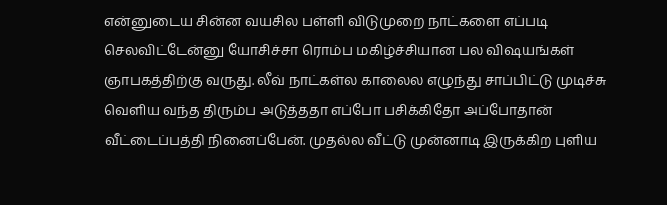என்னுடைய சின்ன வயசில பள்ளி விடுமுறை நாட்களை எப்படி செலவிட்டேன்னு யோசிச்சா ரொம்ப மகிழ்ச்சியான பல விஷயங்கள் ஞாபகத்திற்கு வருது. லீவ் நாட்கள்ல காலைல எழுந்து சாப்பிட்டு முடிச்சு வெளிய வந்த திரும்ப அடுத்ததா எப்போ பசிக்கிதோ அப்போதான் வீட்டைப்பத்தி நினைப்பேன். முதல்ல வீட்டு முன்னாடி இருக்கிற புளிய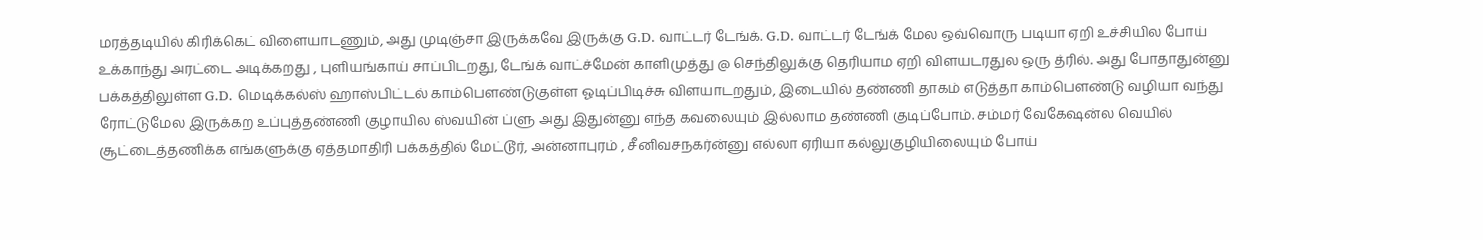மரத்தடியில் கிரிக்கெட் விளையாடணும், அது முடிஞ்சா இருக்கவே இருக்கு G.D. வாட்டர் டேங்க். G.D. வாட்டர் டேங்க் மேல ஒவ்வொரு படியா ஏறி உச்சியில போய் உக்காந்து அரட்டை அடிக்கறது , புளியங்காய் சாப்பிடறது, டேங்க் வாட்ச்மேன் காளிமுத்து @ செந்திலுக்கு தெரியாம ஏறி விளயடரதுல ஒரு த்ரில். அது போதாதுன்னு பக்கத்திலுள்ள G.D. மெடிக்கல்ஸ் ஹாஸ்பிட்டல் காம்பௌண்டுகுள்ள ஓடிப்பிடிச்சு விளயாடறதும், இடையில் தண்ணி தாகம் எடுத்தா காம்பௌண்டு வழியா வந்து ரோட்டுமேல இருக்கற உப்புத்தண்ணி குழாயில ஸ்வயின் ப்ளு அது இதுன்னு எந்த கவலையும் இல்லாம தண்ணி குடிப்போம். சம்மர் வேகேஷன்ல வெயில் சூட்டைத்தணிக்க எங்களுக்கு ஏத்தமாதிரி பக்கத்தில் மேட்டூர், அன்னாபுரம் , சீனிவசநகர்ன்னு எல்லா ஏரியா கல்லுகுழியிலையும் போய்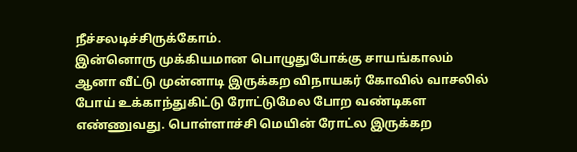நீச்சலடிச்சிருக்கோம்.
இன்னொரு முக்கியமான பொழுதுபோக்கு சாயங்காலம் ஆனா வீட்டு முன்னாடி இருக்கற விநாயகர் கோவில் வாசலில் போய் உக்காந்துகிட்டு ரோட்டுமேல போற வண்டிகள எண்ணுவது. பொள்ளாச்சி மெயின் ரோட்ல இருக்கற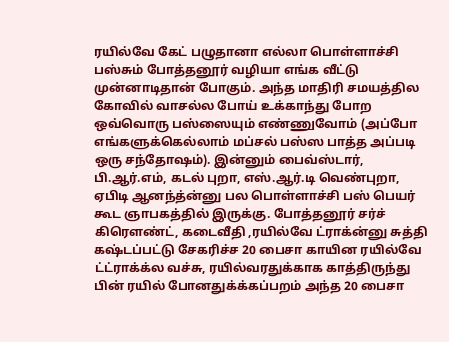ரயில்வே கேட் பழுதானா எல்லா பொள்ளாச்சி பஸ்சும் போத்தனூர் வழியா எங்க வீட்டு முன்னாடிதான் போகும். அந்த மாதிரி சமயத்தில கோவில் வாசல்ல போய் உக்காந்து போற ஒவ்வொரு பஸ்ஸையும் எண்ணுவோம் (அப்போ எங்களுக்கெல்லாம் மப்சல் பஸ்ஸ பாத்த அப்படி ஒரு சந்தோஷம்). இன்னும் பைவ்ஸ்டார், பி.ஆர்.எம், கடல் புறா, எஸ்.ஆர்.டி வெண்புறா, ஏபிடி ஆனந்த்ன்னு பல பொள்ளாச்சி பஸ் பெயர் கூட ஞாபகத்தில் இருக்கு. போத்தனூர் சர்ச் கிரௌண்ட், கடைவீதி ,ரயில்வே ட்ராக்ன்னு சுத்தி கஷ்டப்பட்டு சேகரிச்ச 20 பைசா காயின ரயில்வே ட்ட்ராக்க்ல வச்சு, ரயில்வரதுக்காக காத்திருந்து பின் ரயில் போனதுக்க்கப்பறம் அந்த 20 பைசா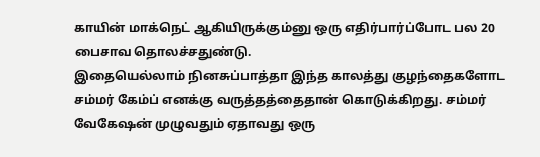காயின் மாக்நெட் ஆகியிருக்கும்னு ஒரு எதிர்பார்ப்போட பல 20 பைசாவ தொலச்சதுண்டு.
இதையெல்லாம் நினசுப்பாத்தா இந்த காலத்து குழந்தைகளோட சம்மர் கேம்ப் எனக்கு வருத்தத்தைதான் கொடுக்கிறது. சம்மர் வேகேஷன் முழுவதும் ஏதாவது ஒரு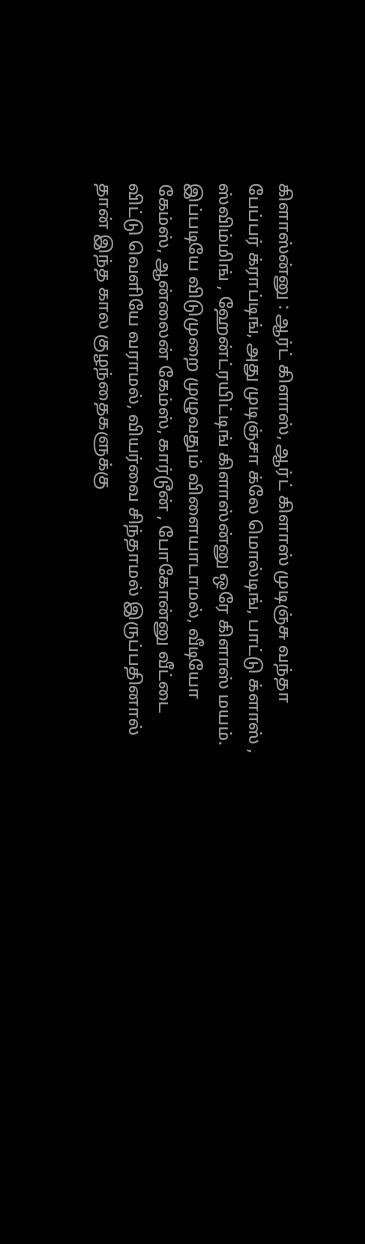கிளாஸ்ன்னு : ஆர்ட் கிளாஸ், ஆர்ட் கிளாஸ் முடிஞ்சு வந்தா பேப்பர் க்ராப்டிங், அது முடிஞ்சா க்லே மொல்டிங், பாட்டு க்ளாஸ் , ஸ்விம்மிங் , ஹேன்ட்ரயிட்டிங் கிளாஸ்ன்னு ஒரே கிளாஸ் மயம். இப்படியே விடுமுறை முழுவதும் விளையாடாமல், வீடியோ கேம்ஸ், ஆன்லைன் கேம்ஸ், கார்டூன் , போகோன்னு வீட்டை விட்டு வெளியே வராமல், வியர்வை சிந்தாமல் இருப்பதினால் தான் இந்த கால குழந்தைகளுக்கு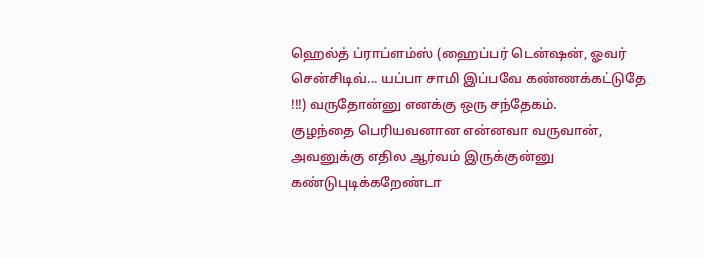ஹெல்த் ப்ராப்ளம்ஸ் (ஹைப்பர் டென்ஷன், ஓவர் சென்சிடிவ்... யப்பா சாமி இப்பவே கண்ணக்கட்டுதே !!!) வருதோன்னு எனக்கு ஒரு சந்தேகம்.
குழந்தை பெரியவனான என்னவா வருவான், அவனுக்கு எதில ஆர்வம் இருக்குன்னு கண்டுபுடிக்கறேண்டா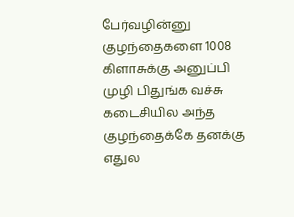பேர்வழின்னு குழந்தைகளை 1008 கிளாசுக்கு அனுப்பி முழி பிதுங்க வச்சு கடைசியில அந்த குழந்தைக்கே தனக்கு எதுல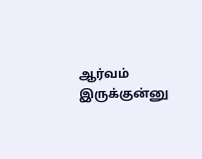ஆர்வம் இருக்குன்னு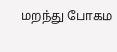மறந்து போகம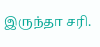இருந்தா சரி.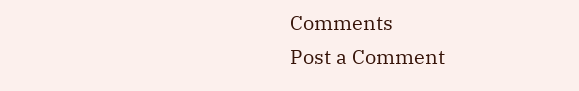Comments
Post a Comment